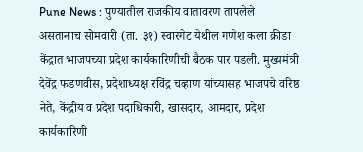Pune News : पुण्यातील राजकीय वातावरण तापलेले असतानाच सोमवारी (ता. ३१) स्वारगेट येथील गणेश कला क्रीडा केंद्रात भाजपच्या प्रदेश कार्यकारिणीची बैठक पार पडली. मुख्यमंत्री देवेंद्र फडणवीस, प्रदेशाध्यक्ष रविंद्र चव्हाण यांच्यासह भाजपचे वरिष्ठ नेते, केंद्रीय व प्रदेश पदाधिकारी, खासदार, आमदार, प्रदेश कार्यकारिणी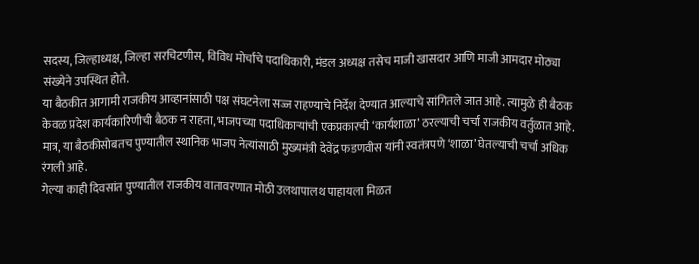सदस्य, जिल्हाध्यक्ष, जिल्हा सरचिटणीस, विविध मोर्चांचे पदाधिकारी, मंडल अध्यक्ष तसेच माजी खासदार आणि माजी आमदार मोठ्या संख्येने उपस्थित होते.
या बैठकीत आगामी राजकीय आव्हानांसाठी पक्ष संघटनेला सज्ज राहण्याचे निर्देश देण्यात आल्याचे सांगितले जात आहे. त्यामुळे ही बैठक केवळ प्रदेश कार्यकारिणीची बैठक न राहता, भाजपच्या पदाधिकाऱ्यांची एकप्रकारची ‘कार्यशाळा’ ठरल्याची चर्चा राजकीय वर्तुळात आहे. मात्र, या बैठकीसोबतच पुण्यातील स्थानिक भाजप नेत्यांसाठी मुख्यमंत्री देवेंद्र फडणवीस यांनी स्वतंत्रपणे ‘शाळा’ घेतल्याची चर्चा अधिक रंगली आहे.
गेल्या काही दिवसांत पुण्यातील राजकीय वातावरणात मोठी उलथापालथ पाहायला मिळत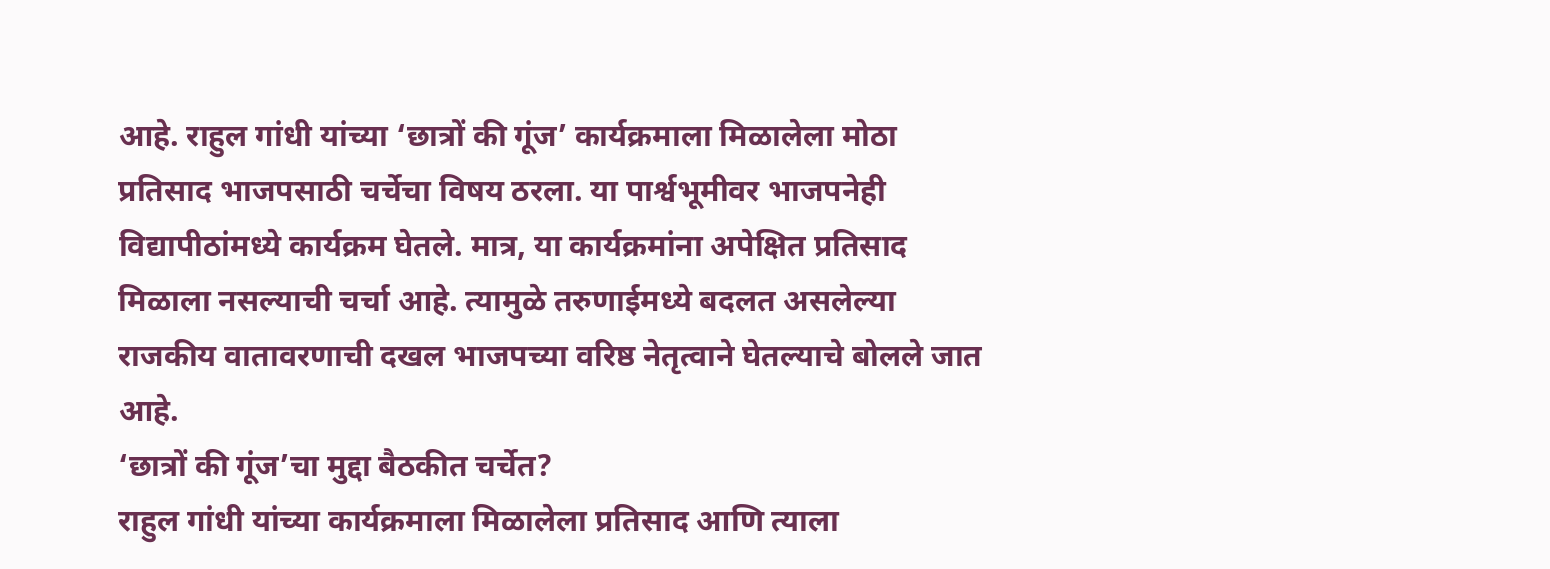आहे. राहुल गांधी यांच्या ‘छात्रों की गूंज’ कार्यक्रमाला मिळालेला मोठा प्रतिसाद भाजपसाठी चर्चेचा विषय ठरला. या पार्श्वभूमीवर भाजपनेही विद्यापीठांमध्ये कार्यक्रम घेतले. मात्र, या कार्यक्रमांना अपेक्षित प्रतिसाद मिळाला नसल्याची चर्चा आहे. त्यामुळे तरुणाईमध्ये बदलत असलेल्या राजकीय वातावरणाची दखल भाजपच्या वरिष्ठ नेतृत्वाने घेतल्याचे बोलले जात आहे.
‘छात्रों की गूंज’चा मुद्दा बैठकीत चर्चेत?
राहुल गांधी यांच्या कार्यक्रमाला मिळालेला प्रतिसाद आणि त्याला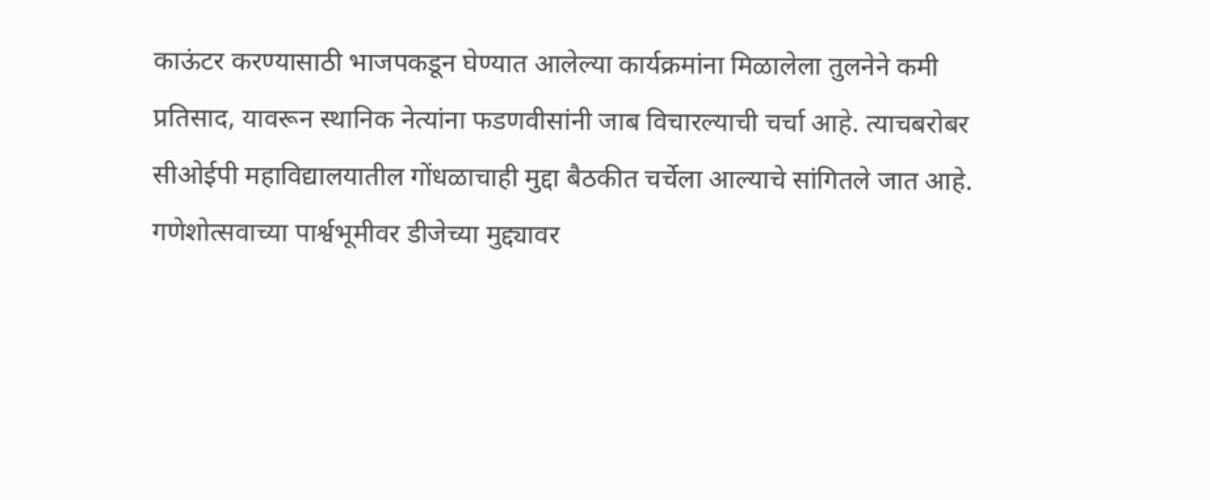काऊंटर करण्यासाठी भाजपकडून घेण्यात आलेल्या कार्यक्रमांना मिळालेला तुलनेने कमी प्रतिसाद, यावरून स्थानिक नेत्यांना फडणवीसांनी जाब विचारल्याची चर्चा आहे. त्याचबरोबर सीओईपी महाविद्यालयातील गोंधळाचाही मुद्दा बैठकीत चर्चेला आल्याचे सांगितले जात आहे.
गणेशोत्सवाच्या पार्श्वभूमीवर डीजेच्या मुद्द्यावर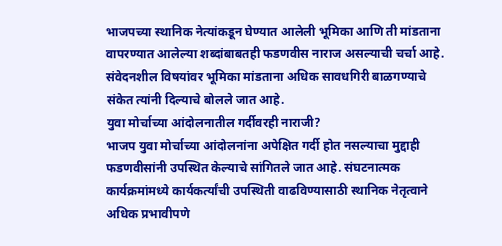भाजपच्या स्थानिक नेत्यांकडून घेण्यात आलेली भूमिका आणि ती मांडताना वापरण्यात आलेल्या शब्दांबाबतही फडणवीस नाराज असल्याची चर्चा आहे. संवेदनशील विषयांवर भूमिका मांडताना अधिक सावधगिरी बाळगण्याचे संकेत त्यांनी दिल्याचे बोलले जात आहे.
युवा मोर्चाच्या आंदोलनातील गर्दीवरही नाराजी?
भाजप युवा मोर्चाच्या आंदोलनांना अपेक्षित गर्दी होत नसल्याचा मुद्दाही फडणवीसांनी उपस्थित केल्याचे सांगितले जात आहे. संघटनात्मक कार्यक्रमांमध्ये कार्यकर्त्यांची उपस्थिती वाढविण्यासाठी स्थानिक नेतृत्वाने अधिक प्रभावीपणे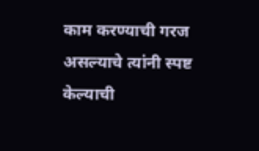काम करण्याची गरज असल्याचे त्यांनी स्पष्ट केल्याची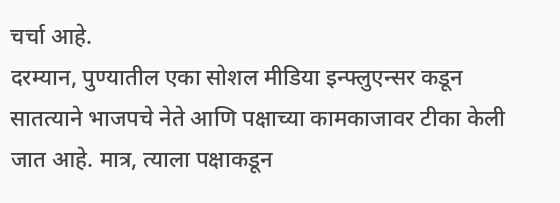चर्चा आहे.
दरम्यान, पुण्यातील एका सोशल मीडिया इन्फ्लुएन्सर कडून सातत्याने भाजपचे नेते आणि पक्षाच्या कामकाजावर टीका केली जात आहे. मात्र, त्याला पक्षाकडून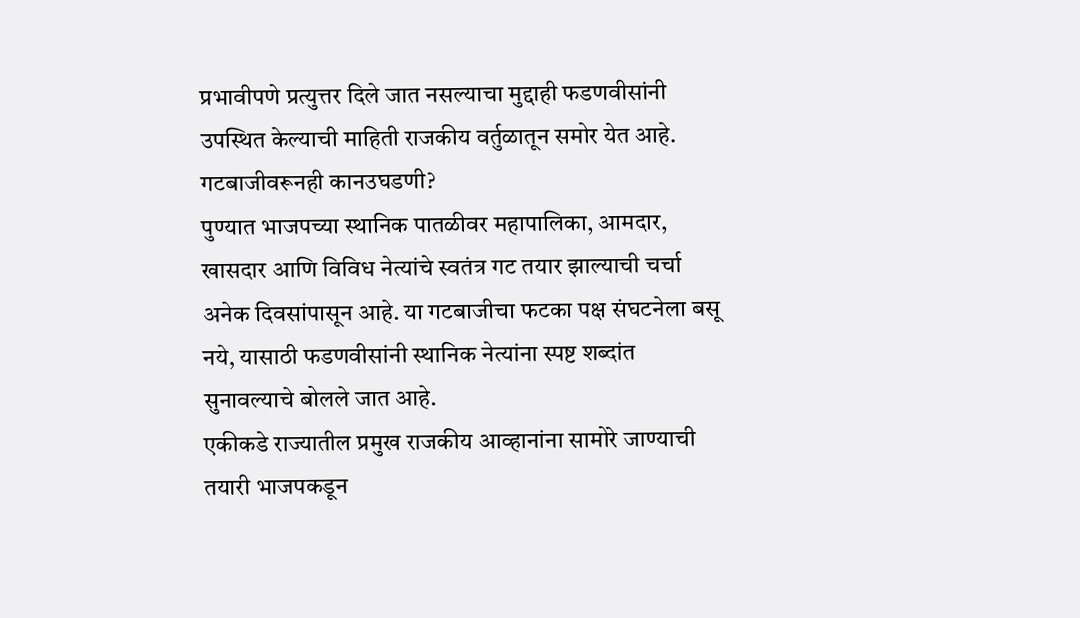प्रभावीपणे प्रत्युत्तर दिले जात नसल्याचा मुद्दाही फडणवीसांनी उपस्थित केल्याची माहिती राजकीय वर्तुळातून समोर येत आहे.
गटबाजीवरूनही कानउघडणी?
पुण्यात भाजपच्या स्थानिक पातळीवर महापालिका, आमदार, खासदार आणि विविध नेत्यांचे स्वतंत्र गट तयार झाल्याची चर्चा अनेक दिवसांपासून आहे. या गटबाजीचा फटका पक्ष संघटनेला बसू नये, यासाठी फडणवीसांनी स्थानिक नेत्यांना स्पष्ट शब्दांत सुनावल्याचे बोलले जात आहे.
एकीकडे राज्यातील प्रमुख राजकीय आव्हानांना सामोरे जाण्याची तयारी भाजपकडून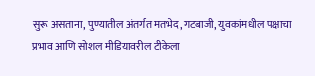सुरू असताना, पुण्यातील अंतर्गत मतभेद, गटबाजी, युवकांमधील पक्षाचा प्रभाव आणि सोशल मीडियावरील टीकेला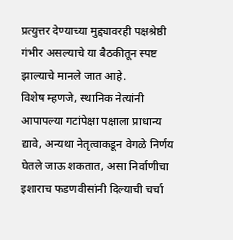प्रत्युत्तर देण्याच्या मुद्द्यावरही पक्षश्रेष्ठी गंभीर असल्याचे या बैठकीतून स्पष्ट झाल्याचे मानले जात आहे.
विशेष म्हणजे, स्थानिक नेत्यांनी आपापल्या गटांपेक्षा पक्षाला प्राधान्य द्यावे, अन्यथा नेतृत्वाकडून वेगळे निर्णय घेतले जाऊ शकतात, असा निर्वाणीचा इशाराच फडणवीसांनी दिल्याची चर्चा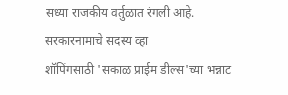सध्या राजकीय वर्तुळात रंगली आहे.
सरकारनामाचे सदस्य व्हा
शॉपिंगसाठी 'सकाळ प्राईम डील्स'च्या भन्नाट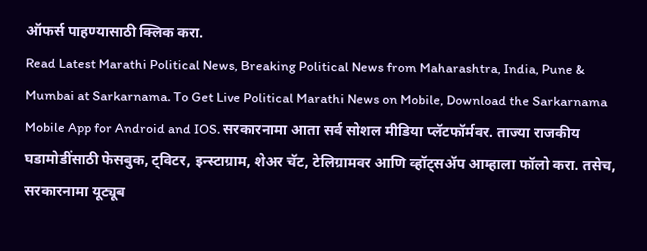ऑफर्स पाहण्यासाठी क्लिक करा.
Read Latest Marathi Political News, Breaking Political News from Maharashtra, India, Pune & Mumbai at Sarkarnama. To Get Live Political Marathi News on Mobile, Download the Sarkarnama Mobile App for Android and IOS. सरकारनामा आता सर्व सोशल मीडिया प्लॅटफॉर्मवर. ताज्या राजकीय घडामोडींसाठी फेसबुक, ट्विटर, इन्स्टाग्राम, शेअर चॅट, टेलिग्रामवर आणि व्हॉट्सॲप आम्हाला फॉलो करा. तसेच, सरकारनामा यूट्यूब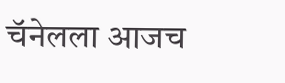चॅनेलला आजच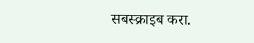सबस्क्राइब करा.